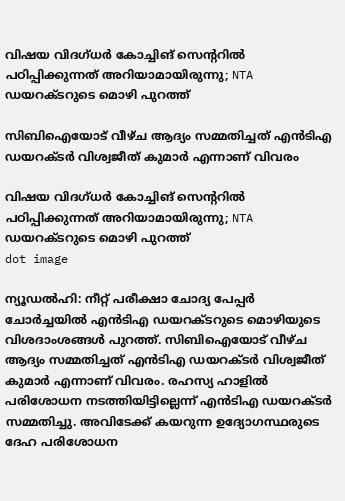വിഷയ വിദഗ്ധര്‍ കോച്ചിങ് സെന്ററില്‍ പഠിപ്പിക്കുന്നത് അറിയാമായിരുന്നു; NTA ഡയറക്ടറുടെ മൊഴി പുറത്ത്

സിബിഐയോട് വീഴ്ച ആദ്യം സമ്മതിച്ചത് എന്‍ടിഎ ഡയറക്ടര്‍ വിശ്വജീത് കുമാര്‍ എന്നാണ് വിവരം

വിഷയ വിദഗ്ധര്‍ കോച്ചിങ് സെന്ററില്‍ പഠിപ്പിക്കുന്നത് അറിയാമായിരുന്നു; NTA ഡയറക്ടറുടെ മൊഴി പുറത്ത്
dot image

ന്യൂഡല്‍ഹി: നീറ്റ് പരീക്ഷാ ചോദ്യ പേപ്പര്‍ ചോര്‍ച്ചയില്‍ എന്‍ടിഎ ഡയറക്ടറുടെ മൊഴിയുടെ വിശദാംശങ്ങള്‍ പുറത്ത്. സിബിഐയോട് വീഴ്ച ആദ്യം സമ്മതിച്ചത് എന്‍ടിഎ ഡയറക്ടര്‍ വിശ്വജീത് കുമാര്‍ എന്നാണ് വിവരം. രഹസ്യ ഹാളില്‍ പരിശോധന നടത്തിയിട്ടില്ലെന്ന് എന്‍ടിഎ ഡയറക്ടര്‍ സമ്മതിച്ചു. അവിടേക്ക് കയറുന്ന ഉദ്യോഗസ്ഥരുടെ ദേഹ പരിശോധന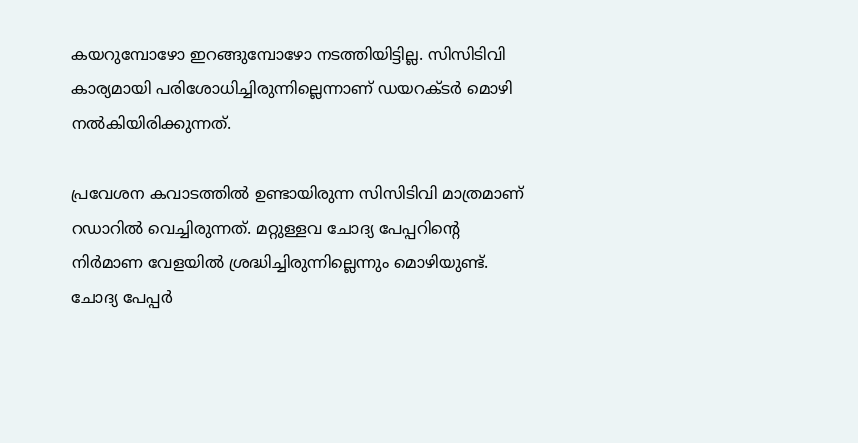കയറുമ്പോഴോ ഇറങ്ങുമ്പോഴോ നടത്തിയിട്ടില്ല. സിസിടിവി കാര്യമായി പരിശോധിച്ചിരുന്നില്ലെന്നാണ് ഡയറക്ടര്‍ മൊഴി നല്‍കിയിരിക്കുന്നത്.

പ്രവേശന കവാടത്തില്‍ ഉണ്ടായിരുന്ന സിസിടിവി മാത്രമാണ് റഡാറില്‍ വെച്ചിരുന്നത്. മറ്റുള്ളവ ചോദ്യ പേപ്പറിന്റെ നിര്‍മാണ വേളയില്‍ ശ്രദ്ധിച്ചിരുന്നില്ലെന്നും മൊഴിയുണ്ട്. ചോദ്യ പേപ്പര്‍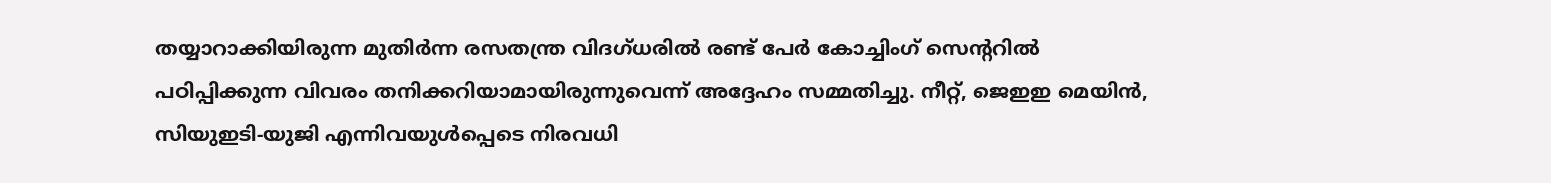തയ്യാറാക്കിയിരുന്ന മുതിര്‍ന്ന രസതന്ത്ര വിദഗ്ധരില്‍ രണ്ട് പേര്‍ കോച്ചിംഗ് സെന്ററില്‍ പഠിപ്പിക്കുന്ന വിവരം തനിക്കറിയാമായിരുന്നുവെന്ന് അദ്ദേഹം സമ്മതിച്ചു. നീറ്റ്, ജെഇഇ മെയിന്‍, സിയുഇടി-യുജി എന്നിവയുള്‍പ്പെടെ നിരവധി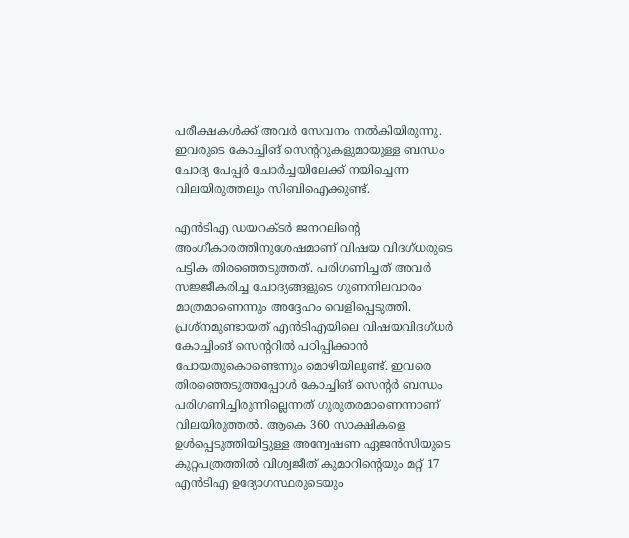പരീക്ഷകള്‍ക്ക് അവര്‍ സേവനം നല്‍കിയിരുന്നു. ഇവരുടെ കോച്ചിങ് സെന്ററുകളുമായുള്ള ബന്ധം ചോദ്യ പേപ്പര്‍ ചോര്‍ച്ചയിലേക്ക് നയിച്ചെന്ന വിലയിരുത്തലും സിബിഐക്കുണ്ട്.

എന്‍ടിഎ ഡയറക്ടര്‍ ജനറലിന്റെ അംഗീകാരത്തിനുശേഷമാണ് വിഷയ വിദഗ്ധരുടെ പട്ടിക തിരഞ്ഞെടുത്തത്. പരിഗണിച്ചത് അവര്‍ സജ്ജീകരിച്ച ചോദ്യങ്ങളുടെ ഗുണനിലവാരം മാത്രമാണെന്നും അദ്ദേഹം വെളിപ്പെടുത്തി. പ്രശ്‌നമുണ്ടായത് എന്‍ടിഎയിലെ വിഷയവിദഗ്ധര്‍ കോച്ചിംങ് സെന്ററില്‍ പഠിപ്പിക്കാന്‍ പോയതുകൊണ്ടെന്നും മൊഴിയിലുണ്ട്. ഇവരെ തിരഞ്ഞെടുത്തപ്പോള്‍ കോച്ചിങ് സെന്റര്‍ ബന്ധം പരിഗണിച്ചിരുന്നില്ലെന്നത് ഗുരുതരമാണെന്നാണ് വിലയിരുത്തല്‍. ആകെ 360 സാക്ഷികളെ ഉള്‍പ്പെടുത്തിയിട്ടുള്ള അന്വേഷണ ഏജന്‍സിയുടെ കുറ്റപത്രത്തില്‍ വിശ്വജീത് കുമാറിന്റെയും മറ്റ് 17 എന്‍ടിഎ ഉദ്യോഗസ്ഥരുടെയും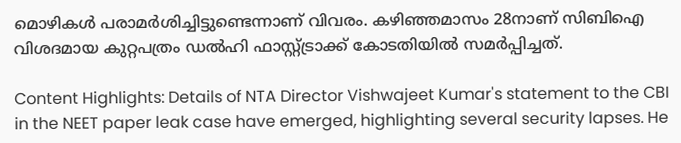മൊഴികള്‍ പരാമര്‍ശിച്ചിട്ടുണ്ടെന്നാണ് വിവരം. കഴിഞ്ഞമാസം 28നാണ് സിബിഐ വിശദമായ കുറ്റപത്രം ഡല്‍ഹി ഫാസ്റ്റ്ട്രാക്ക് കോടതിയില്‍ സമര്‍പ്പിച്ചത്.

Content Highlights: Details of NTA Director Vishwajeet Kumar's statement to the CBI in the NEET paper leak case have emerged, highlighting several security lapses. He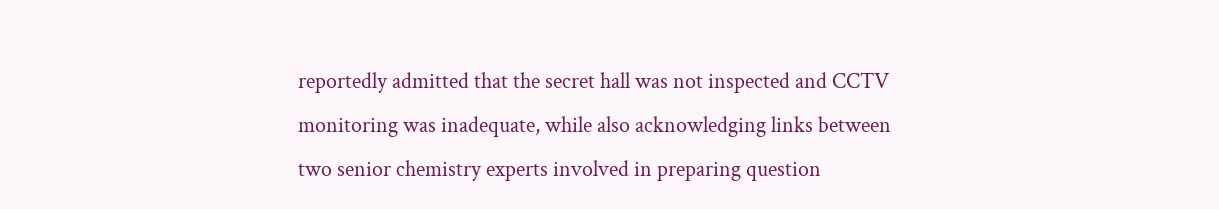reportedly admitted that the secret hall was not inspected and CCTV monitoring was inadequate, while also acknowledging links between two senior chemistry experts involved in preparing question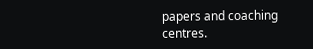papers and coaching centres.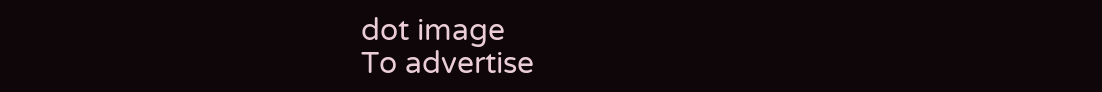dot image
To advertise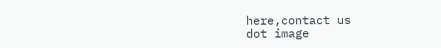here,contact us
dot image